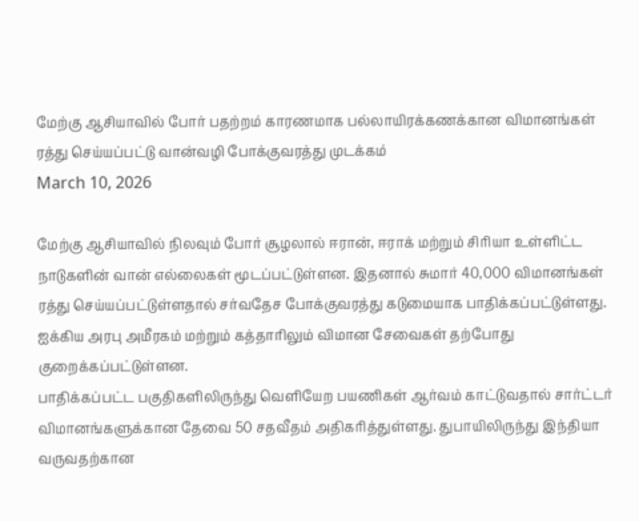மேற்கு ஆசியாவில் போர் பதற்றம் காரணமாக பல்லாயிரக்கணக்கான விமானங்கள் ரத்து செய்யப்பட்டு வான்வழி போக்குவரத்து முடக்கம்
March 10, 2026

மேற்கு ஆசியாவில் நிலவும் போர் சூழலால் ஈரான், ஈராக் மற்றும் சிரியா உள்ளிட்ட நாடுகளின் வான் எல்லைகள் மூடப்பட்டுள்ளன. இதனால் சுமார் 40,000 விமானங்கள் ரத்து செய்யப்பட்டுள்ளதால் சர்வதேச போக்குவரத்து கடுமையாக பாதிக்கப்பட்டுள்ளது. ஐக்கிய அரபு அமீரகம் மற்றும் கத்தாரிலும் விமான சேவைகள் தற்போது குறைக்கப்பட்டுள்ளன.
பாதிக்கப்பட்ட பகுதிகளிலிருந்து வெளியேற பயணிகள் ஆர்வம் காட்டுவதால் சார்ட்டர் விமானங்களுக்கான தேவை 50 சதவீதம் அதிகரித்துள்ளது. துபாயிலிருந்து இந்தியா வருவதற்கான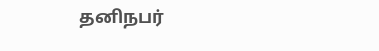தனிநபர்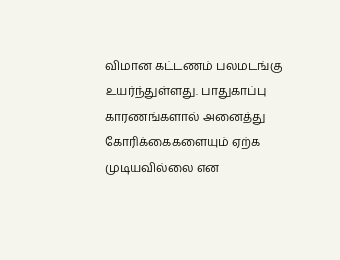விமான கட்டணம் பலமடங்கு உயர்ந்துள்ளது. பாதுகாப்பு காரணங்களால் அனைத்து கோரிக்கைகளையும் ஏற்க முடியவில்லை என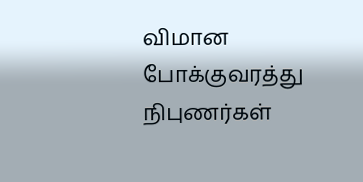விமான போக்குவரத்து நிபுணர்கள்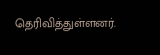தெரிவித்துள்ளனர்.